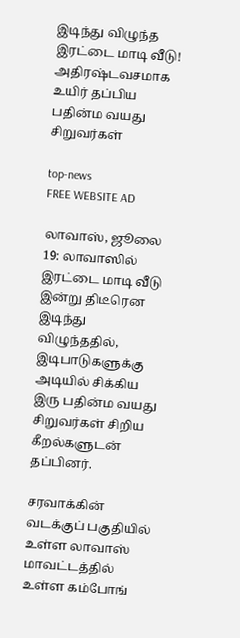இடிந்து விழுந்த இரட்டை மாடி வீடு! அதிரஷ்டவசமாக உயிர் தப்பிய பதின்ம வயது சிறுவர்கள்

top-news
FREE WEBSITE AD

லாவாஸ், ஜூலை 19: லாவாஸில் இரட்டை மாடி வீடு இன்று திடீரென இடிந்து விழுந்ததில், இடிபாடுகளுக்கு அடியில் சிக்கிய இரு பதின்ம வயது சிறுவர்கள் சிறிய கீறல்களுடன் தப்பினர்.

சரவாக்கின் வடக்குப் பகுதியில் உள்ள லாவாஸ் மாவட்டத்தில் உள்ள கம்போங்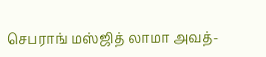செபராங் மஸ்ஜித் லாமா அவத்-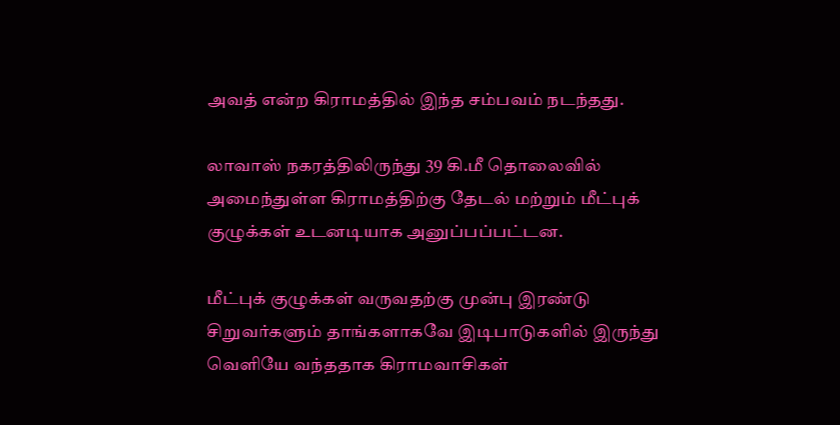அவத் என்ற கிராமத்தில் இந்த சம்பவம் நடந்தது.

லாவாஸ் நகரத்திலிருந்து 39 கி.மீ தொலைவில் அமைந்துள்ள கிராமத்திற்கு தேடல் மற்றும் மீட்புக் குழுக்கள் உடனடியாக அனுப்பப்பட்டன.

மீட்புக் குழுக்கள் வருவதற்கு முன்பு இரண்டு சிறுவர்களும் தாங்களாகவே இடிபாடுகளில் இருந்து வெளியே வந்ததாக கிராமவாசிகள்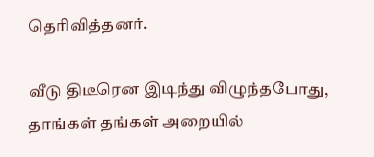தெரிவித்தனர்.

வீடு திடீரென இடிந்து விழுந்தபோது, தாங்கள் தங்கள் அறையில்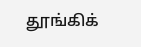தூங்கிக்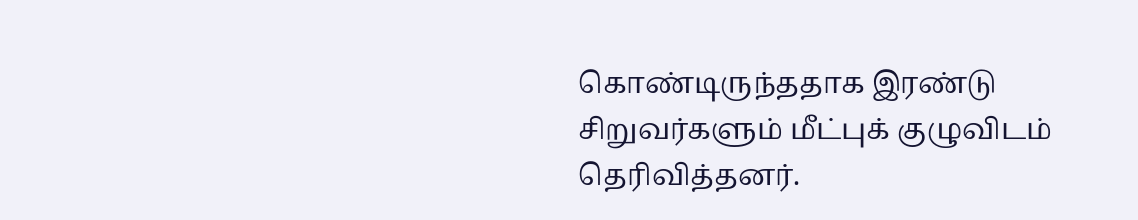கொண்டிருந்ததாக இரண்டு சிறுவர்களும் மீட்புக் குழுவிடம் தெரிவித்தனர்.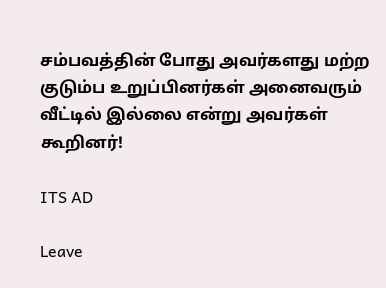சம்பவத்தின் போது அவர்களது மற்ற குடும்ப உறுப்பினர்கள் அனைவரும் வீட்டில் இல்லை என்று அவர்கள் கூறினர்!

ITS AD

Leave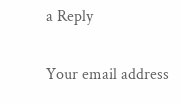a Reply

Your email address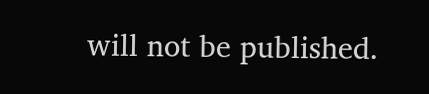will not be published.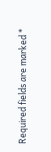Required fields are marked *